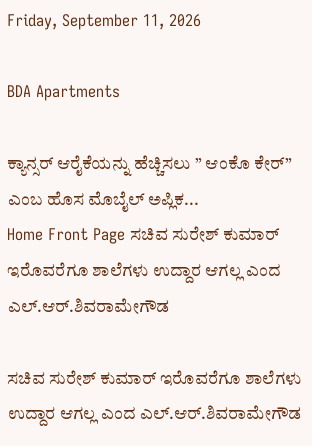Friday, September 11, 2026

BDA Apartments

ಕ್ಯಾನ್ಸರ್ ಆರೈಕೆಯನ್ನು ಹೆಚ್ಚಿಸಲು ” ಆಂಕೊ ಕೇರ್” ಎಂಬ ಹೊಸ ಮೊಬೈಲ್ ಅಪ್ಲಿಕ...
Home Front Page ಸಚಿವ ಸುರೇಶ್ ಕುಮಾರ್ ಇರೊವರೆಗೂ ಶಾಲೆಗಳು ಉದ್ದಾರ ಆಗಲ್ಲ ಎಂದ ಎಲ್.ಆರ್.ಶಿವರಾಮೇಗೌಡ

ಸಚಿವ ಸುರೇಶ್ ಕುಮಾರ್ ಇರೊವರೆಗೂ ಶಾಲೆಗಳು ಉದ್ದಾರ ಆಗಲ್ಲ ಎಂದ ಎಲ್.ಆರ್.ಶಿವರಾಮೇಗೌಡ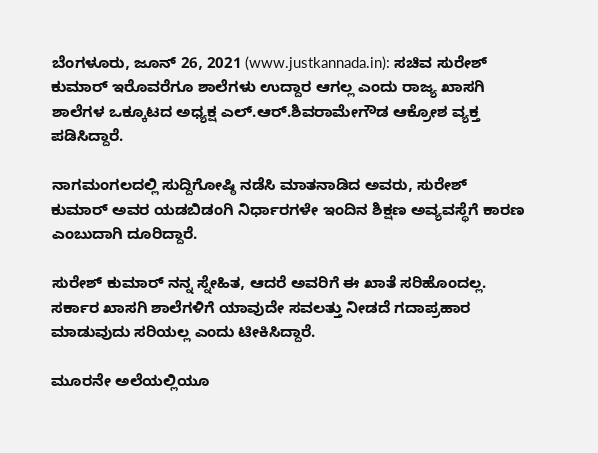ಬೆಂಗಳೂರು, ಜೂನ್ 26, 2021 (www.justkannada.in): ಸಚಿವ ಸುರೇಶ್ ಕುಮಾರ್ ಇರೊವರೆಗೂ ಶಾಲೆಗಳು ಉದ್ದಾರ ಆಗಲ್ಲ ಎಂದು ರಾಜ್ಯ ಖಾಸಗಿ ಶಾಲೆಗಳ ಒಕ್ಕೂಟದ ಅಧ್ಯಕ್ಷ ಎಲ್.ಆರ್.ಶಿವರಾಮೇಗೌಡ ಆಕ್ರೋಶ ವ್ಯಕ್ತ ಪಡಿಸಿದ್ದಾರೆ.

ನಾಗಮಂಗಲದಲ್ಲಿ ಸುದ್ದಿಗೋಷ್ಠಿ ನಡೆಸಿ ಮಾತನಾಡಿದ ಅವರು, ಸುರೇಶ್ ಕುಮಾರ್ ಅವರ ಯಡಬಿಡಂಗಿ ನಿರ್ಧಾರಗಳೇ ಇಂದಿನ ಶಿಕ್ಷಣ ಅವ್ಯವಸ್ಥೆಗೆ ಕಾರಣ ಎಂಬುದಾಗಿ ದೂರಿದ್ದಾರೆ.

ಸುರೇಶ್ ಕುಮಾರ್ ನನ್ನ ಸ್ನೇಹಿತ, ಆದರೆ ಅವರಿಗೆ ಈ ಖಾತೆ ಸರಿಹೊಂದಲ್ಲ. ಸರ್ಕಾರ ಖಾಸಗಿ ಶಾಲೆಗಳಿಗೆ ಯಾವುದೇ ಸವಲತ್ತು ನೀಡದೆ ಗದಾಪ್ರಹಾರ ಮಾಡುವುದು ಸರಿಯಲ್ಲ ಎಂದು ಟೀಕಿಸಿದ್ದಾರೆ.

ಮೂರನೇ ಅಲೆಯಲ್ಲಿಯೂ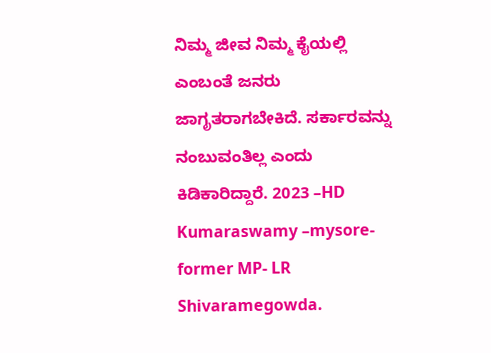ನಿಮ್ಮ ಜೀವ ನಿಮ್ಮ ಕೈಯಲ್ಲಿ ಎಂಬಂತೆ ಜನರು ಜಾಗೃತರಾಗಬೇಕಿದೆ. ಸರ್ಕಾರವನ್ನು ನಂಬುವಂತಿಲ್ಲ‌ ಎಂದು ಕಿಡಿಕಾರಿದ್ದಾರೆ. 2023 –HD Kumaraswamy –mysore-former MP- LR Shivaramegowda.